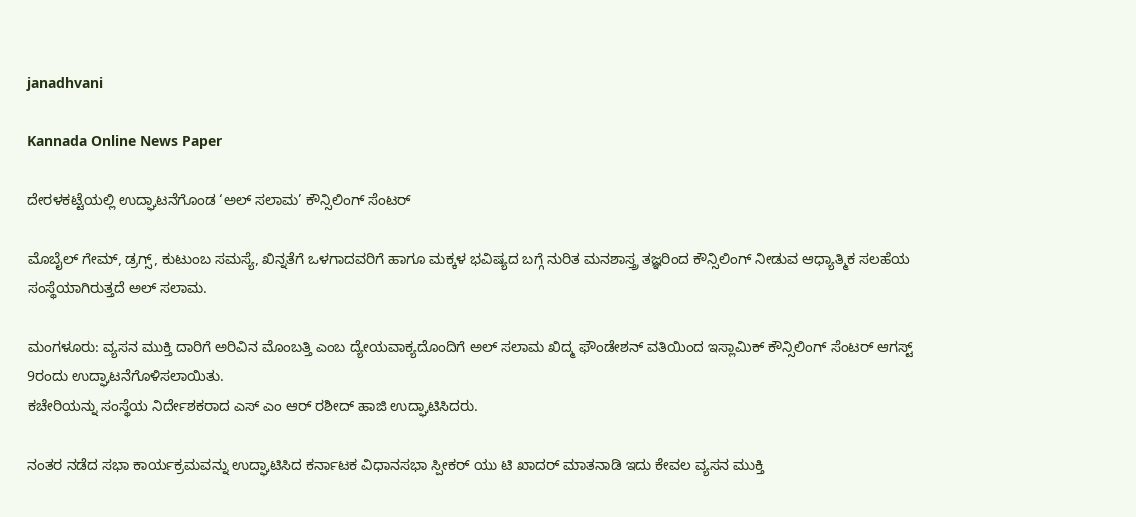janadhvani

Kannada Online News Paper

ದೇರಳಕಟ್ಟೆಯಲ್ಲಿ ಉದ್ಘಾಟನೆಗೊಂಡ ‘ಅಲ್ ಸಲಾಮ’ ಕೌನ್ಸಿಲಿಂಗ್ ಸೆಂಟರ್

ಮೊಬೈಲ್ ಗೇಮ್, ಡ್ರಗ್ಸ್, ಕುಟುಂಬ ಸಮಸ್ಯೆ, ಖಿನ್ನತೆಗೆ ಒಳಗಾದವರಿಗೆ ಹಾಗೂ ಮಕ್ಕಳ ಭವಿಷ್ಯದ ಬಗ್ಗೆ ನುರಿತ ಮನಶಾಸ್ತ್ರ ತಜ್ಞರಿಂದ ಕೌನ್ಸಿಲಿಂಗ್ ನೀಡುವ ಆಧ್ಯಾತ್ಮಿಕ ಸಲಹೆಯ ಸಂಸ್ಥೆಯಾಗಿರುತ್ತದೆ ಅಲ್ ಸಲಾಮ.

ಮಂಗಳೂರು: ವ್ಯಸನ ಮುಕ್ತಿ ದಾರಿಗೆ ಅರಿವಿನ ಮೊಂಬತ್ತಿ ಎಂಬ ದ್ಯೇಯವಾಕ್ಯದೊಂದಿಗೆ ಅಲ್ ಸಲಾಮ ಖಿದ್ಮ ಫೌಂಡೇಶನ್ ವತಿಯಿಂದ ಇಸ್ಲಾಮಿಕ್ ಕೌನ್ಸಿಲಿಂಗ್ ಸೆಂಟರ್ ಆಗಸ್ಟ್ 9ರಂದು ಉದ್ಘಾಟನೆಗೊಳಿಸಲಾಯಿತು.
ಕಚೇರಿಯನ್ನು ಸಂಸ್ಥೆಯ ನಿರ್ದೇಶಕರಾದ ಎಸ್ ಎಂ ಆರ್ ರಶೀದ್ ಹಾಜಿ ಉದ್ಘಾಟಿಸಿದರು.

ನಂತರ ನಡೆದ ಸಭಾ ಕಾರ್ಯಕ್ರಮವನ್ನು ಉದ್ಘಾಟಿಸಿದ ಕರ್ನಾಟಕ ವಿಧಾನಸಭಾ ಸ್ಪೀಕರ್ ಯು ಟಿ ಖಾದರ್ ಮಾತನಾಡಿ ಇದು ಕೇವಲ ವ್ಯಸನ ಮುಕ್ತಿ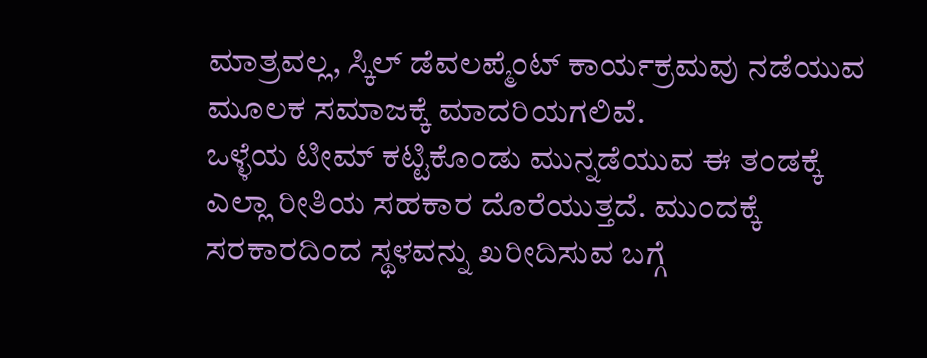ಮಾತ್ರವಲ್ಲ, ಸ್ಕಿಲ್ ಡೆವಲಪ್ಮೆಂಟ್ ಕಾರ್ಯಕ್ರಮವು ನಡೆಯುವ ಮೂಲಕ ಸಮಾಜಕ್ಕೆ ಮಾದರಿಯಗಲಿವೆ.
ಒಳ್ಳೆಯ ಟೀಮ್ ಕಟ್ಟಿಕೊಂಡು ಮುನ್ನಡೆಯುವ ಈ ತಂಡಕ್ಕೆ ಎಲ್ಲಾ ರೀತಿಯ ಸಹಕಾರ ದೊರೆಯುತ್ತದೆ. ಮುಂದಕ್ಕೆ ಸರಕಾರದಿಂದ ಸ್ಥಳವನ್ನು ಖರೀದಿಸುವ ಬಗ್ಗೆ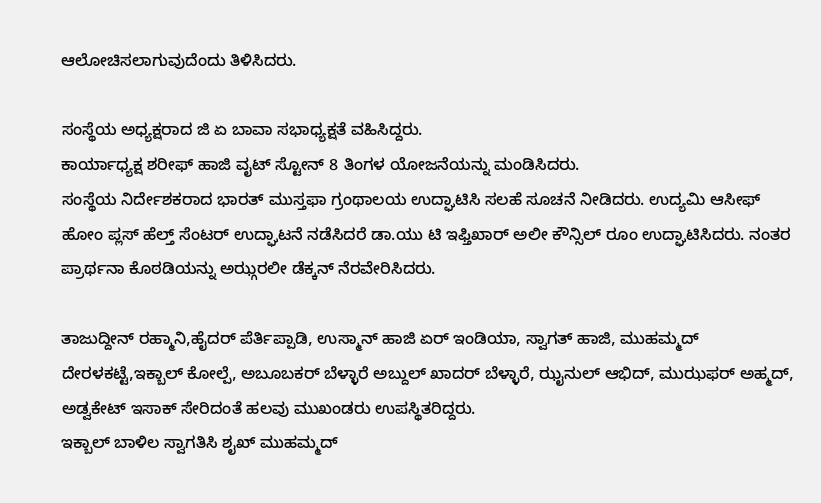ಆಲೋಚಿಸಲಾಗುವುದೆಂದು ತಿಳಿಸಿದರು.

ಸಂಸ್ಥೆಯ ಅಧ್ಯಕ್ಷರಾದ ಜಿ ಏ ಬಾವಾ ಸಭಾಧ್ಯಕ್ಷತೆ ವಹಿಸಿದ್ದರು.
ಕಾರ್ಯಾಧ್ಯಕ್ಷ ಶರೀಫ್ ಹಾಜಿ ವೖಟ್ ಸ್ಟೋನ್ 8 ತಿಂಗಳ ಯೋಜನೆಯನ್ನು ಮಂಡಿಸಿದರು.
ಸಂಸ್ಥೆಯ ನಿರ್ದೇಶಕರಾದ ಭಾರತ್ ಮುಸ್ತಫಾ ಗ್ರಂಥಾಲಯ ಉದ್ಘಾಟಿಸಿ ಸಲಹೆ ಸೂಚನೆ ನೀಡಿದರು. ಉದ್ಯಮಿ ಆಸೀಫ್ ಹೋಂ ಪ್ಲಸ್ ಹೆಲ್ತ್ ಸೆಂಟರ್ ಉದ್ಘಾಟನೆ ನಡೆಸಿದರೆ ಡಾ.ಯು ಟಿ ಇಫ್ತಿಖಾರ್ ಅಲೀ ಕೌನ್ಸಿಲ್ ರೂಂ ಉದ್ಘಾಟಿಸಿದರು. ನಂತರ ಪ್ರಾರ್ಥನಾ ಕೊಠಡಿಯನ್ನು ಅಝ್ಗರಲೀ ಡೆಕ್ಕನ್ ನೆರವೇರಿಸಿದರು.

ತಾಜುದ್ದೀನ್ ರಹ್ಮಾನಿ,ಹೈದರ್ ಪೆರ್ತಿಪ್ಪಾಡಿ, ಉಸ್ಮಾನ್ ಹಾಜಿ ಏರ್ ಇಂಡಿಯಾ, ಸ್ವಾಗತ್ ಹಾಜಿ, ಮುಹಮ್ಮದ್ ದೇರಳಕಟ್ಟೆ,ಇಕ್ಬಾಲ್ ಕೋಲ್ಪೆ, ಅಬೂಬಕರ್ ಬೆಳ್ಳಾರೆ ಅಬ್ದುಲ್ ಖಾದರ್ ಬೆಳ್ಳಾರೆ, ಝೖನುಲ್ ಆಭಿದ್, ಮುಝಫರ್ ಅಹ್ಮದ್, ಅಡ್ವಕೇಟ್ ಇಸಾಕ್ ಸೇರಿದಂತೆ ಹಲವು ಮುಖಂಡರು ಉಪಸ್ಥಿತರಿದ್ದರು.
ಇಕ್ಬಾಲ್ ಬಾಳಿಲ ಸ್ವಾಗತಿಸಿ ಶೖಖ್ ಮುಹಮ್ಮದ್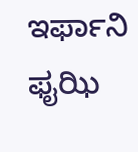ಇರ್ಫಾನಿ ಫೖಝಿ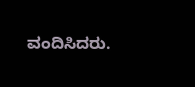ವಂದಿಸಿದರು.